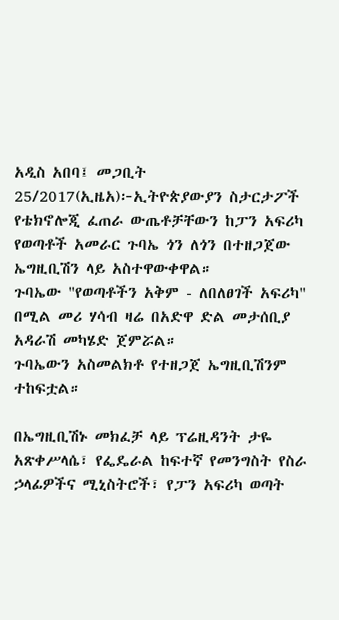አዲስ አበባ፤ መጋቢት 25/2017(ኢዜአ)፦ኢትዮጵያውያን ስታርታፖች የቴክኖሎጂ ፈጠራ ውጤቶቻቸውን ከፓን አፍሪካ የወጣቶች አመራር ጉባኤ ጎን ለጎን በተዘጋጀው ኤግዚቢሽን ላይ አስተዋውቀዋል።
ጉባኤው "የወጣቶችን አቅም - ለበለፀገች አፍሪካ" በሚል መሪ ሃሳብ ዛሬ በአድዋ ድል መታሰቢያ አዳራሽ መካሄድ ጀምሯል።
ጉባኤውን አስመልክቶ የተዘጋጀ ኤግዚቢሽንም ተከፍቷል።

በኤግዚቢሽኑ መክፈቻ ላይ ፕሬዚዳንት ታዬ አጽቀሥላሴ፣ የፌዴራል ከፍተኛ የመንግስት የስራ ኃላፊዎችና ሚኒስትሮች፣ የፓን አፍሪካ ወጣት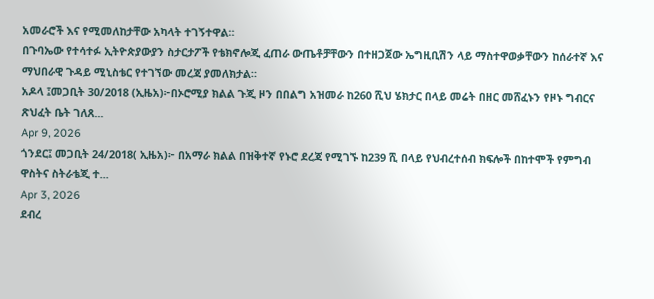አመራሮች እና የሚመለከታቸው አካላት ተገኝተዋል።
በጉባኤው የተሳተፉ ኢትዮጵያውያን ስታርታፖች የቴክኖሎጂ ፈጠራ ውጤቶቻቸውን በተዘጋጀው ኤግዚቢሽን ላይ ማስተዋወቃቸውን ከሰራተኛ እና ማህበራዊ ጉዳይ ሚኒስቴር የተገኘው መረጃ ያመለክታል።
አዶላ ፤መጋቢት 30/2018 (ኢዜአ)፦በኦሮሚያ ክልል ጉጂ ዞን በበልግ አዝመራ ከ260 ሺህ ሄክታር በላይ መሬት በዘር መሸፈኑን የዞኑ ግብርና ጽህፈት ቤት ገለጸ...
Apr 9, 2026
ጎንደር፤ መጋቢት 24/2018( ኢዜአ)፦ በአማራ ክልል በዝቅተኛ የኑሮ ደረጃ የሚገኙ ከ239 ሺ በላይ የህብረተሰብ ክፍሎች በከተሞች የምግብ ዋስትና ስትራቴጂ ተ...
Apr 3, 2026
ደብረ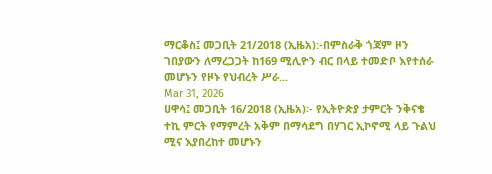ማርቆስ፤ መጋቢት 21/2018 (ኢዜአ):-በምስራቅ ጎጃም ዞን ገበያውን ለማረጋጋት ከ169 ሚሊዮን ብር በላይ ተመድቦ እየተሰራ መሆኑን የዞኑ የህብረት ሥራ...
Mar 31, 2026
ሀዋሳ፤ መጋቢት 16/2018 (ኢዜአ)፡- የኢትዮጵያ ታምርት ንቅናቄ ተኪ ምርት የማምረት አቅም በማሳደግ በሃገር ኢኮኖሚ ላይ ጉልህ ሚና እያበረከተ መሆኑን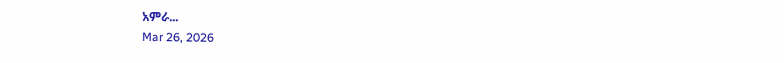አምራ...
Mar 26, 2026